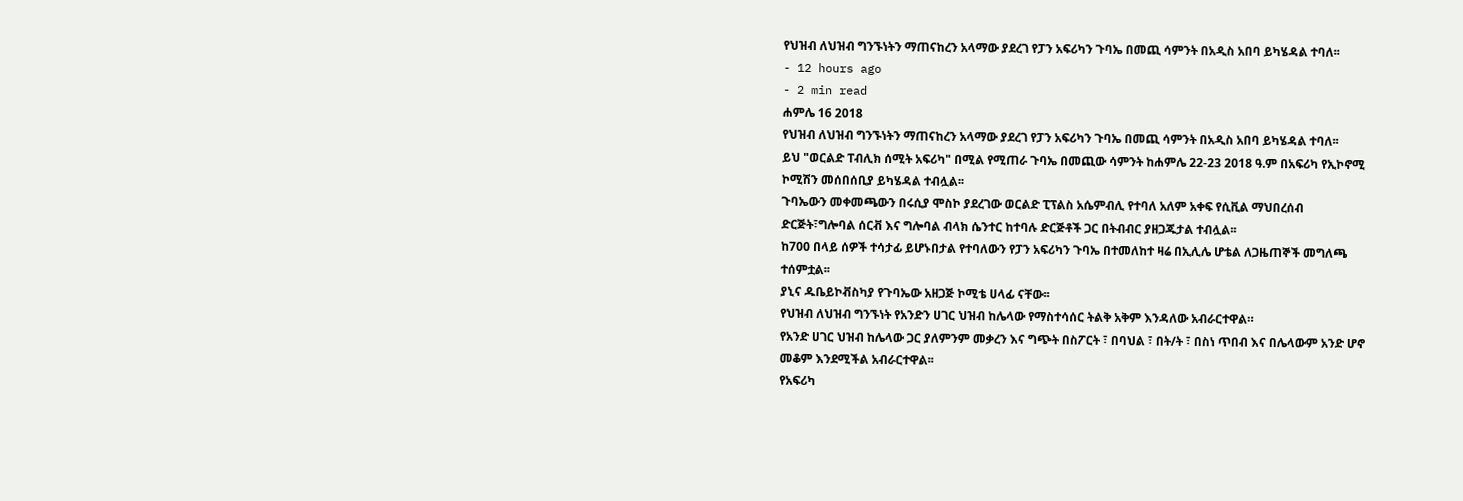የህዝብ ለህዝብ ግንኙነትን ማጠናከረን አላማው ያደረገ የፓን አፍሪካን ጉባኤ በመጪ ሳምንት በአዲስ አበባ ይካሄዳል ተባለ፡፡
- 12 hours ago
- 2 min read
ሐምሌ 16 2018
የህዝብ ለህዝብ ግንኙነትን ማጠናከረን አላማው ያደረገ የፓን አፍሪካን ጉባኤ በመጪ ሳምንት በአዲስ አበባ ይካሄዳል ተባለ፡፡
ይህ "ወርልድ ፐብሊክ ሰሚት አፍሪካ" በሚል የሚጠራ ጉባኤ በመጪው ሳምንት ከሐምሌ 22-23 2018 ዓ.ም በአፍሪካ የኢኮኖሚ ኮሚሽን መሰበሰቢያ ይካሄዳል ተብሏል፡፡
ጉባኤውን መቀመጫውን በሩሲያ ሞስኮ ያደረገው ወርልድ ፒፕልስ አሴምብሊ የተባለ አለም አቀፍ የሲቪል ማህበረሰብ ድርጅት፣ግሎባል ሰርቭ እና ግሎባል ብላክ ሴንተር ከተባሉ ድርጅቶች ጋር በትብብር ያዘጋጁታል ተብሏል፡፡
ከ700 በላይ ሰዎች ተሳታፊ ይሆኑበታል የተባለውን የፓን አፍሪካን ጉባኤ በተመለከተ ዛሬ በኢሊሌ ሆቴል ለጋዜጠኞች መግለጫ ተሰምቷል፡፡
ያኒና ዱቤይኮቭስካያ የጉባኤው አዘጋጅ ኮሚቴ ሀላፊ ናቸው፡፡
የህዝብ ለህዝብ ግንኙነት የአንድን ሀገር ህዝብ ከሌላው የማስተሳሰር ትልቅ አቅም እንዳለው አብራርተዋል።
የአንድ ሀገር ህዝብ ከሌላው ጋር ያለምንም መቃረን እና ግጭት በስፖርት ፣ በባህል ፣ በት/ት ፣ በስነ ጥበብ እና በሌላውም አንድ ሆኖ መቆም እንደሚችል አብራርተዋል፡፡
የአፍሪካ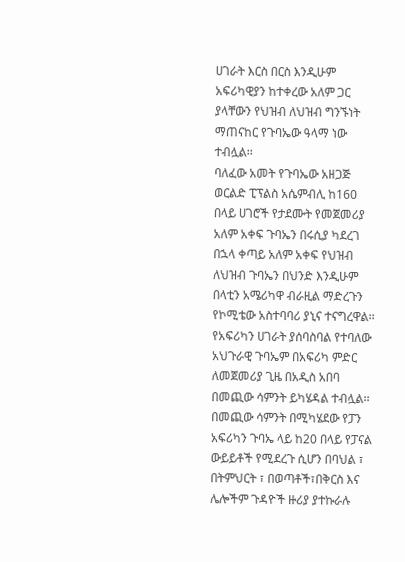ሀገራት እርስ በርስ እንዲሁም አፍሪካዊያን ከተቀረው አለም ጋር ያላቸውን የህዝብ ለህዝብ ግንኙነት ማጠናከር የጉባኤው ዓላማ ነው ተብሏል፡፡
ባለፈው አመት የጉባኤው አዘጋጅ ወርልድ ፒፕልስ አሴምብሊ ከ160 በላይ ሀገሮች የታደሙት የመጀመሪያ አለም አቀፍ ጉባኤን በሩሲያ ካደረገ በኋላ ቀጣይ አለም አቀፍ የህዝብ ለህዝብ ጉባኤን በህንድ እንዲሁም በላቲን አሜሪካዋ ብራዚል ማድረጉን የኮሚቴው አስተባባሪ ያኒና ተናግረዋል፡፡
የአፍሪካን ሀገራት ያሰባስባል የተባለው አህጉራዊ ጉባኤም በአፍሪካ ምድር ለመጀመሪያ ጊዜ በአዲስ አበባ በመጪው ሳምንት ይካሄዳል ተብሏል፡፡
በመጪው ሳምንት በሚካሄደው የፓን አፍሪካን ጉባኤ ላይ ከ20 በላይ የፓናል ውይይቶች የሚደረጉ ሲሆን በባህል ፣ በትምህርት ፣ በወጣቶች፣በቅርስ እና ሌሎችም ጉዳዮች ዙሪያ ያተኩራሉ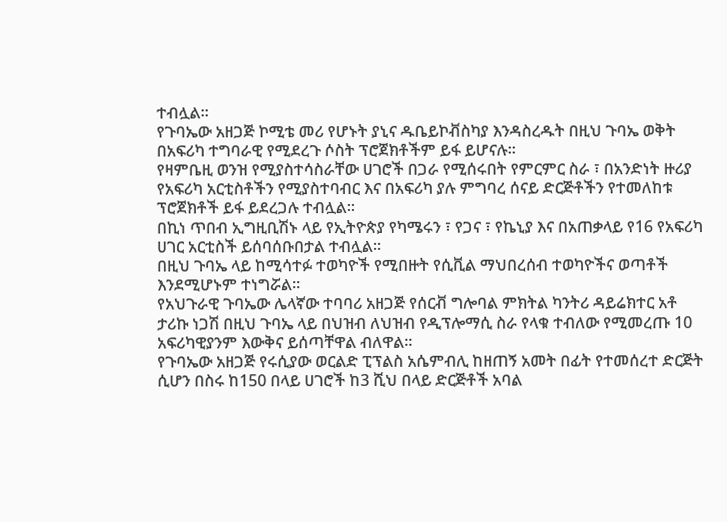ተብሏል፡፡
የጉባኤው አዘጋጅ ኮሚቴ መሪ የሆኑት ያኒና ዱቤይኮቭስካያ እንዳስረዱት በዚህ ጉባኤ ወቅት በአፍሪካ ተግባራዊ የሚደረጉ ሶስት ፕሮጀክቶችም ይፋ ይሆናሉ።
የዛምቤዚ ወንዝ የሚያስተሳስራቸው ሀገሮች በጋራ የሚሰሩበት የምርምር ስራ ፣ በአንድነት ዙሪያ የአፍሪካ አርቲስቶችን የሚያስተባብር እና በአፍሪካ ያሉ ምግባረ ሰናይ ድርጅቶችን የተመለከቱ ፕሮጀክቶች ይፋ ይደረጋሉ ተብሏል፡፡
በኪነ ጥበብ ኢግዚቢሽኑ ላይ የኢትዮጵያ የካሜሩን ፣ የጋና ፣ የኬኒያ እና በአጠቃላይ የ16 የአፍሪካ ሀገር አርቲስች ይሰባሰቡበታል ተብሏል፡፡
በዚህ ጉባኤ ላይ ከሚሳተፉ ተወካዮች የሚበዙት የሲቪል ማህበረሰብ ተወካዮችና ወጣቶች እንደሚሆኑም ተነግሯል፡፡
የአህጉራዊ ጉባኤው ሌላኛው ተባባሪ አዘጋጅ የሰርቭ ግሎባል ምክትል ካንትሪ ዳይሬክተር አቶ ታሪኩ ነጋሽ በዚህ ጉባኤ ላይ በህዝብ ለህዝብ የዲፕሎማሲ ስራ የላቁ ተብለው የሚመረጡ 10 አፍሪካዊያንም እውቅና ይሰጣቸዋል ብለዋል፡፡
የጉባኤው አዘጋጅ የሩሲያው ወርልድ ፒፕልስ አሴምብሊ ከዘጠኝ አመት በፊት የተመሰረተ ድርጅት ሲሆን በስሩ ከ150 በላይ ሀገሮች ከ3 ሺህ በላይ ድርጅቶች አባል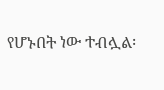የሆኑበት ነው ተብሏል፡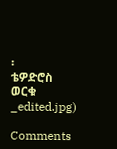፡
ቴዎድሮስ ወርቁ
_edited.jpg)

Comments